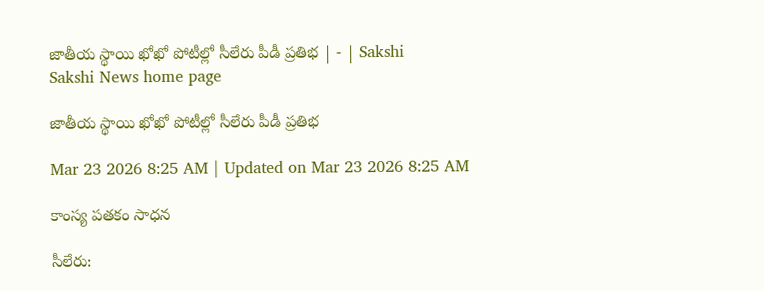జాతీయ స్థాయి ఖోఖో పోటీల్లో సీలేరు పీడీ ప్రతిభ | - | Sakshi
Sakshi News home page

జాతీయ స్థాయి ఖోఖో పోటీల్లో సీలేరు పీడీ ప్రతిభ

Mar 23 2026 8:25 AM | Updated on Mar 23 2026 8:25 AM

కాంస్య పతకం సాధన

సీలేరు: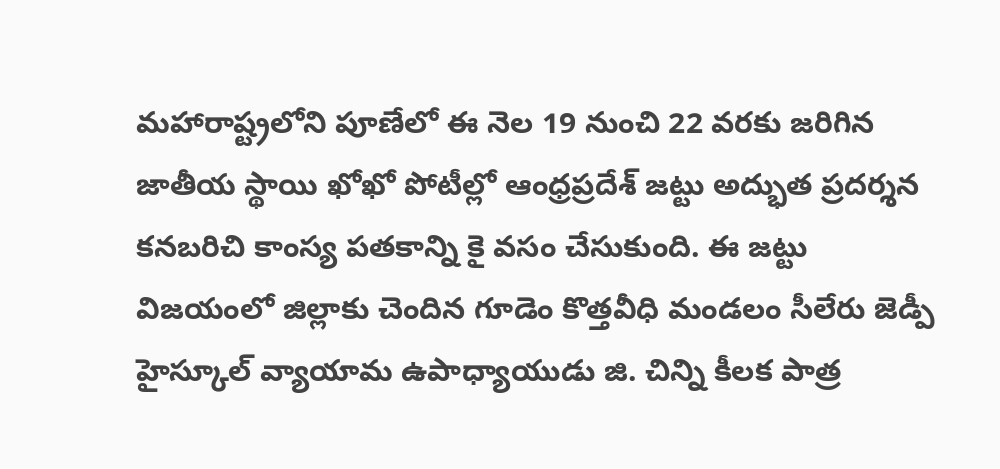మహారాష్ట్రలోని పూణేలో ఈ నెల 19 నుంచి 22 వరకు జరిగిన జాతీయ స్థాయి ఖోఖో పోటీల్లో ఆంధ్రప్రదేశ్‌ జట్టు అద్భుత ప్రదర్శన కనబరిచి కాంస్య పతకాన్ని కై వసం చేసుకుంది. ఈ జట్టు విజయంలో జిల్లాకు చెందిన గూడెం కొత్తవీధి మండలం సీలేరు జెడ్పీ హైస్కూల్‌ వ్యాయామ ఉపాధ్యాయుడు జి. చిన్ని కీలక పాత్ర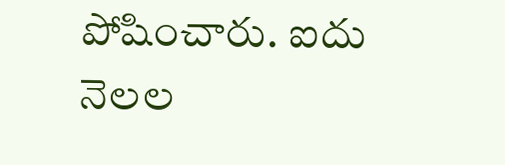పోషించారు. ఐదు నెలల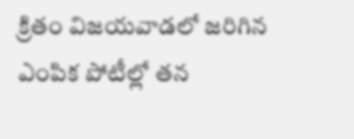క్రితం విజయవాడలో జరిగిన ఎంపిక పోటీల్లో తన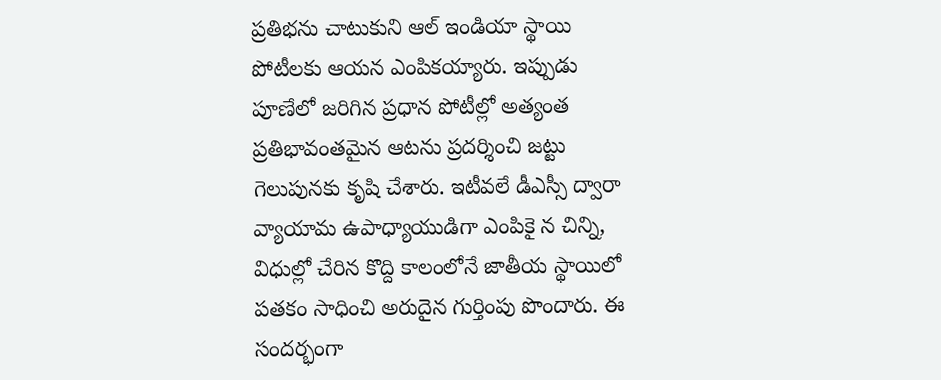ప్రతిభను చాటుకుని ఆల్‌ ఇండియా స్థాయి పోటీలకు ఆయన ఎంపికయ్యారు. ఇప్పుడు పూణేలో జరిగిన ప్రధాన పోటీల్లో అత్యంత ప్రతిభావంతమైన ఆటను ప్రదర్శించి జట్టు గెలుపునకు కృషి చేశారు. ఇటీవలే డీఎస్సీ ద్వారా వ్యాయామ ఉపాధ్యాయుడిగా ఎంపికై న చిన్ని, విధుల్లో చేరిన కొద్ది కాలంలోనే జాతీయ స్థాయిలో పతకం సాధించి అరుదైన గుర్తింపు పొందారు. ఈ సందర్భంగా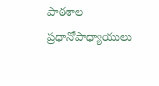పాఠశాల ప్రధానోపాధ్యాయులు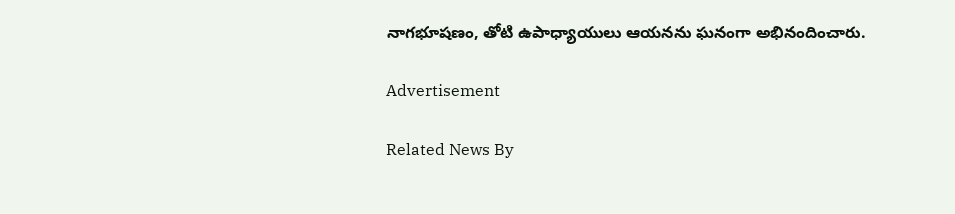నాగభూషణం, తోటి ఉపాధ్యాయులు ఆయనను ఘనంగా అభినందించారు.

Advertisement

Related News By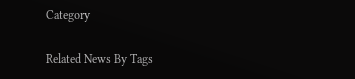Category

Related News By Tags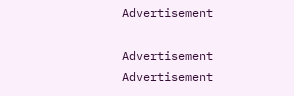Advertisement

Advertisement
Advertisement